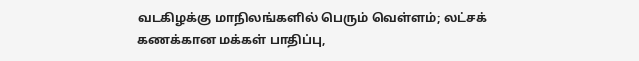வடகிழக்கு மாநிலங்களில் பெரும் வெள்ளம்; லட்சக் கணக்கான மக்கள் பாதிப்பு,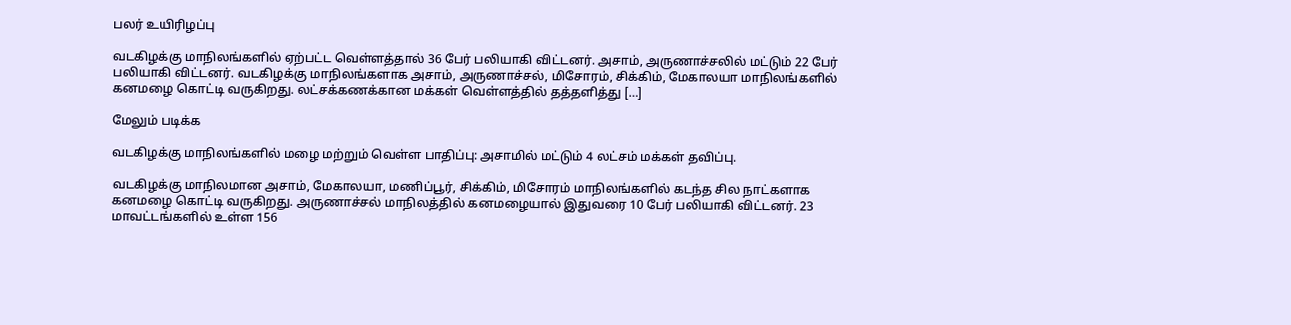பலர் உயிரிழப்பு

வடகிழக்கு மாநிலங்களில் ஏற்பட்ட வெள்ளத்தால் 36 பேர் பலியாகி விட்டனர். அசாம், அருணாச்சலில் மட்டும் 22 பேர் பலியாகி விட்டனர். வடகிழக்கு மாநிலங்களாக அசாம், அருணாச்சல், மிசோரம், சிக்கிம், மேகாலயா மாநிலங்களில் கனமழை கொட்டி வருகிறது. லட்சக்கணக்கான மக்கள் வெள்ளத்தில் தத்தளித்து […]

மேலும் படிக்க

வடகிழக்கு மாநிலங்களில் மழை மற்றும் வெள்ள பாதிப்பு: அசாமில் மட்டும் 4 லட்சம் மக்கள் தவிப்பு.

வடகிழக்கு மாநிலமான அசாம், மேகாலயா, மணிப்பூர், சிக்கிம், மிசோரம் மாநிலங்களில் கடந்த சில நாட்களாக கனமழை கொட்டி வருகிறது. அருணாச்சல் மாநிலத்தில் கனமழையால் இதுவரை 10 பேர் பலியாகி விட்டனர். 23 மாவட்டங்களில் உள்ள 156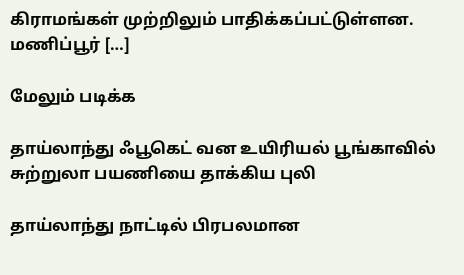கிராமங்கள் முற்றிலும் பாதிக்கப்பட்டுள்ளன. மணிப்பூர் […]

மேலும் படிக்க

தாய்லாந்து ஃபூகெட் வன உயிரியல் பூங்காவில் சுற்றுலா பயணியை தாக்கிய புலி

தாய்லாந்து நாட்டில் பிரபலமான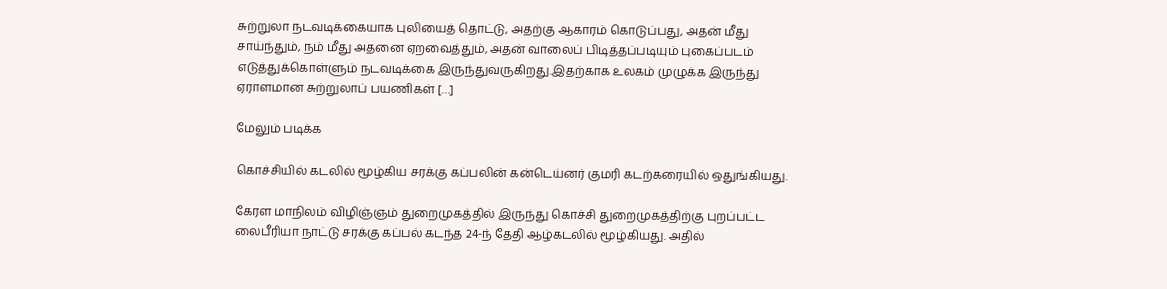சுற்றுலா நடவடிக்கையாக புலியைத் தொட்டு, அதற்கு ஆகாரம் கொடுப்பது, அதன் மீது சாய்ந்தும், நம் மீது அதனை ஏறவைத்தும், அதன் வாலைப் பிடித்தப்படியும் புகைப்படம் எடுத்துக்கொள்ளும் நடவடிக்கை இருந்துவருகிறது.இதற்காக உலகம் முழுக்க இருந்து ஏராளமான சுற்றுலாப் பயணிகள் […]

மேலும் படிக்க

கொச்சியில் கடலில் மூழ்கிய சரக்கு கப்பலின் கன்டெய்னர் குமரி கடற்கரையில் ஒதுங்கியது.

கேரள மாநிலம் விழிஞ்ஞம் துறைமுகத்தில் இருந்து கொச்சி துறைமுகத்திற்கு புறப்பட்ட லைபீரியா நாட்டு சரக்கு கப்பல் கடந்த 24-ந் தேதி ஆழ்கடலில் மூழ்கியது. அதில்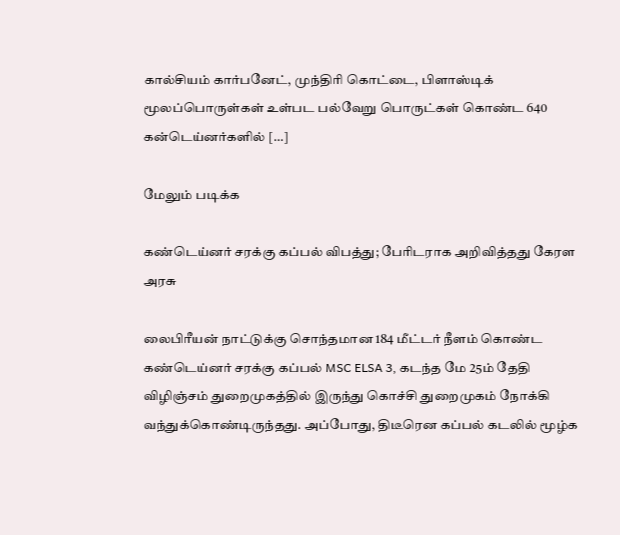கால்சியம் கார்பனேட், முந்திரி கொட்டை, பிளாஸ்டிக் மூலப்பொருள்கள் உள்பட பல்வேறு பொருட்கள் கொண்ட 640 கன்டெய்னர்களில் […]

மேலும் படிக்க

கண்டெய்னர் சரக்கு கப்பல் விபத்து; பேரிடராக அறிவித்தது கேரள அரசு

லைபிரீயன் நாட்டுக்கு சொந்தமான 184 மீட்டர் நீளம் கொண்ட கண்டெய்னர் சரக்கு கப்பல் MSC ELSA 3, கடந்த மே 25ம் தேதி விழிஞ்சம் துறைமுகத்தில் இருந்து கொச்சி துறைமுகம் நோக்கி வந்துக்கொண்டிருந்தது. அப்போது, திடீரென கப்பல் கடலில் மூழ்க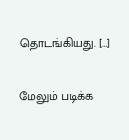தொடங்கியது. […]

மேலும் படிக்க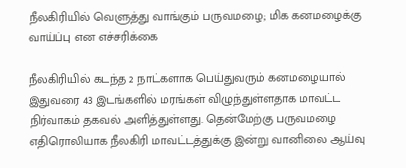நீலகிரியில் வெளுத்து வாங்கும் பருவமழை; மிக கனமழைக்கு வாய்ப்பு என எச்சரிக்கை

நீலகிரியில் கடந்த 2 நாட்களாக பெய்துவரும் கனமழையால் இதுவரை 43 இடங்களில் மரங்கள் விழுந்துள்ளதாக மாவட்ட நிர்வாகம் தகவல் அளித்துள்ளது. தென்மேற்கு பருவமழை எதிரொலியாக நீலகிரி மாவட்டத்துக்கு இன்று வானிலை ஆய்வு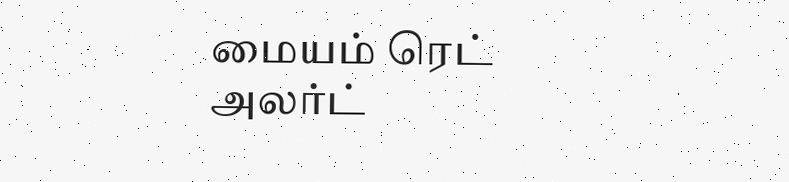மையம் ரெட் அலர்ட்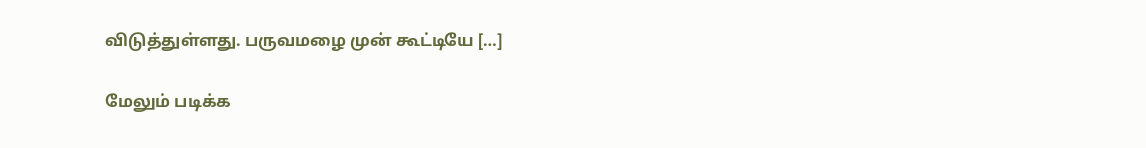விடுத்துள்ளது. பருவமழை முன் கூட்டியே […]

மேலும் படிக்க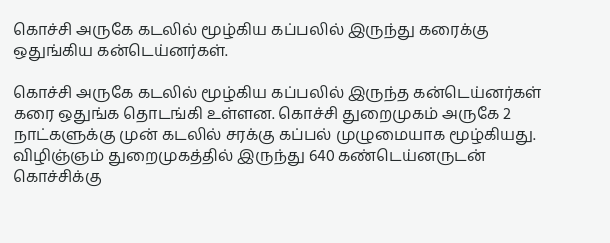கொச்சி அருகே கடலில் மூழ்கிய கப்பலில் இருந்து கரைக்கு ஒதுங்கிய கன்டெய்னர்கள்.

கொச்சி அருகே கடலில் மூழ்கிய கப்பலில் இருந்த கன்டெய்னர்கள் கரை ஒதுங்க தொடங்கி உள்ளன. கொச்சி துறைமுகம் அருகே 2 நாட்களுக்கு முன் கடலில் சரக்கு கப்பல் முழுமையாக மூழ்கியது. விழிஞ்ஞம் துறைமுகத்தில் இருந்து 640 கண்டெய்னருடன் கொச்சிக்கு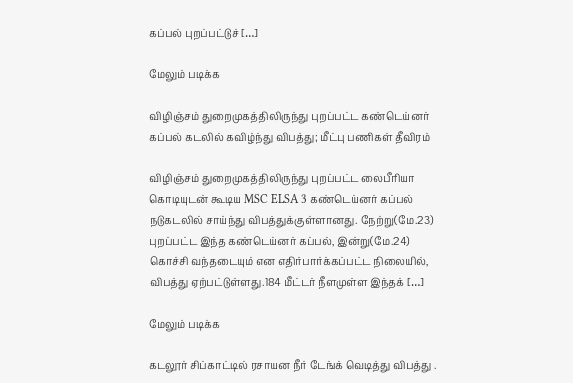கப்பல் புறப்பட்டுச் […]

மேலும் படிக்க

விழிஞ்சம் துறைமுகத்திலிருந்து புறப்பட்ட கண்டெய்னர் கப்பல் கடலில் கவிழ்ந்து விபத்து; மீட்பு பணிகள் தீவிரம்

விழிஞ்சம் துறைமுகத்திலிருந்து புறப்பட்ட லைபீரியா கொடியுடன் கூடிய MSC ELSA 3 கண்டெய்னர் கப்பல் நடுகடலில் சாய்ந்து விபத்துக்குள்ளானது. நேற்று(மே.23) புறப்பட்ட இந்த கண்டெய்னர் கப்பல், இன்று(மே.24) கொச்சி வந்தடையும் என எதிர்பார்க்கப்பட்ட நிலையில், விபத்து ஏற்பட்டுள்ளது.184 மீட்டர் நீளமுள்ள இந்தக் […]

மேலும் படிக்க

கடலூர் சிப்காட்டில் ரசாயன நீர் டேங்க் வெடித்து விபத்து .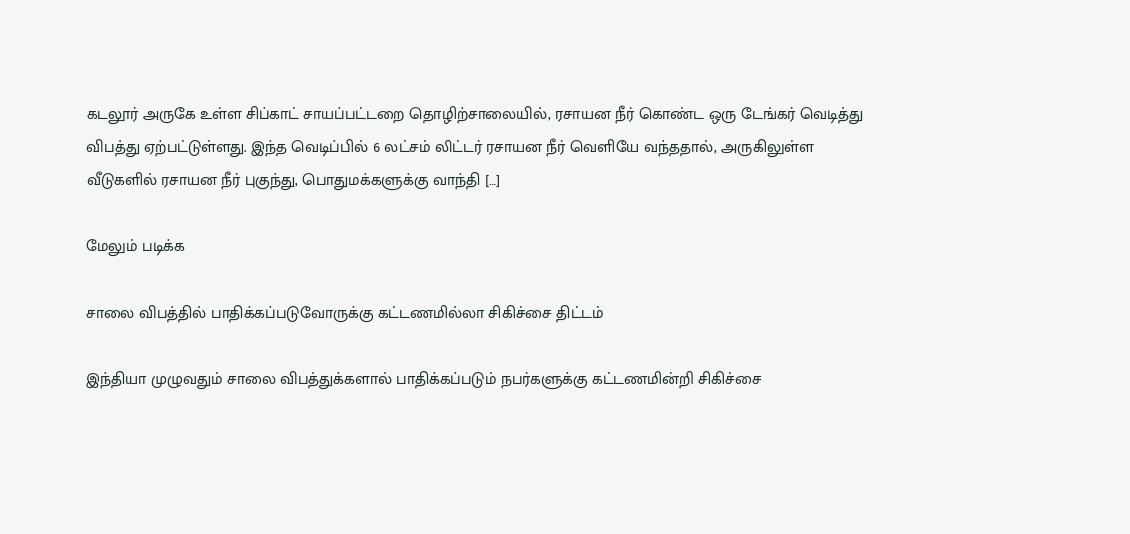கடலூர் அருகே உள்ள சிப்காட் சாயப்பட்டறை தொழிற்சாலையில், ரசாயன நீர் கொண்ட ஒரு டேங்கர் வெடித்து விபத்து ஏற்பட்டுள்ளது. இந்த வெடிப்பில் 6 லட்சம் லிட்டர் ரசாயன நீர் வெளியே வந்ததால், அருகிலுள்ள வீடுகளில் ரசாயன நீர் புகுந்து, பொதுமக்களுக்கு வாந்தி […]

மேலும் படிக்க

சாலை விபத்தில் பாதிக்கப்படுவோருக்கு கட்டணமில்லா சிகிச்சை திட்டம்

இந்தியா முழுவதும் சாலை விபத்துக்களால் பாதிக்கப்படும் நபர்களுக்கு கட்டணமின்றி சிகிச்சை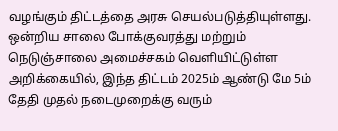வழங்கும் திட்டத்தை அரசு செயல்படுத்தியுள்ளது. ஒன்றிய சாலை போக்குவரத்து மற்றும் நெடுஞ்சாலை அமைச்சகம் வெளியிட்டுள்ள அறிக்கையில், இந்த திட்டம் 2025ம் ஆண்டு மே 5ம் தேதி முதல் நடைமுறைக்கு வரும்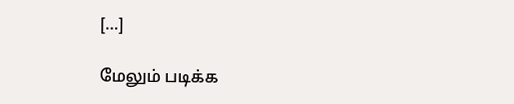[…]

மேலும் படிக்க